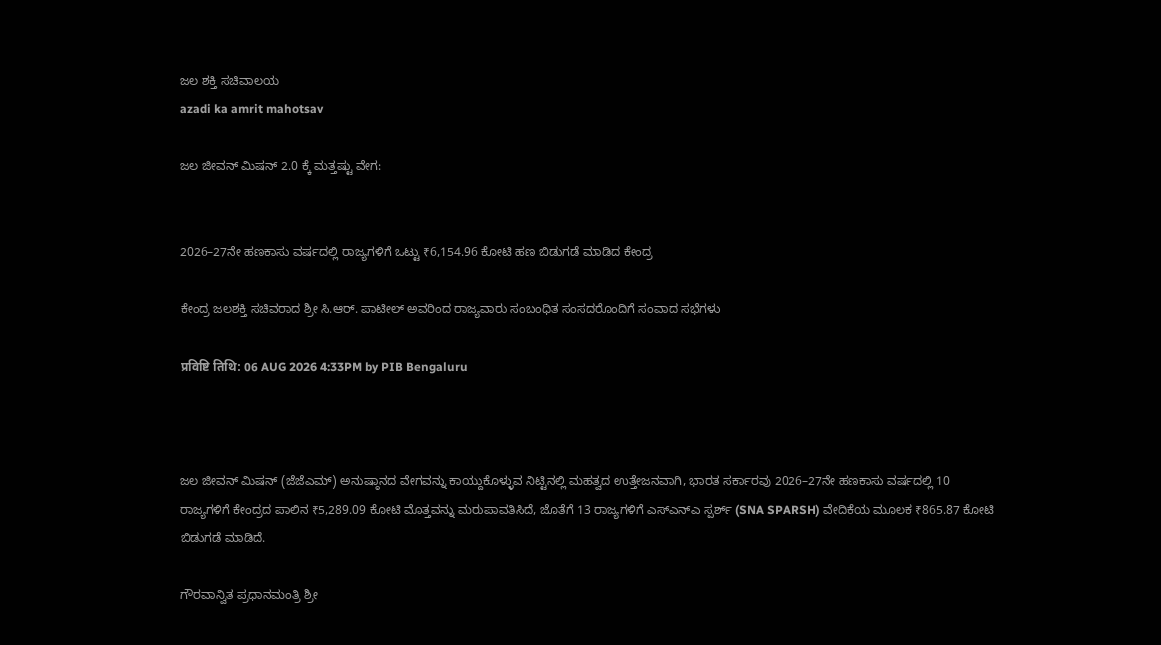ಜಲ ಶಕ್ತಿ ಸಚಿವಾಲಯ
azadi ka amrit mahotsav

ಜಲ ಜೀವನ್ ಮಿಷನ್ 2.0 ಕ್ಕೆ ಮತ್ತಷ್ಟು ವೇಗ:


2026–27ನೇ ಹಣಕಾಸು ವರ್ಷದಲ್ಲಿ ರಾಜ್ಯಗಳಿಗೆ ಒಟ್ಟು ₹6,154.96 ಕೋಟಿ ಹಣ ಬಿಡುಗಡೆ ಮಾಡಿದ ಕೇಂದ್ರ

ಕೇಂದ್ರ ಜಲಶಕ್ತಿ ಸಚಿವರಾದ ಶ್ರೀ ಸಿ.ಆರ್. ಪಾಟೀಲ್ ಅವರಿಂದ ರಾಜ್ಯವಾರು ಸಂಬಂಧಿತ ಸಂಸದರೊಂದಿಗೆ ಸಂವಾದ ಸಭೆಗಳು

प्रविष्टि तिथि: 06 AUG 2026 4:33PM by PIB Bengaluru



ಜಲ ಜೀವನ್ ಮಿಷನ್ (ಜೆಜೆಎಮ್) ಅನುಷ್ಠಾನದ ವೇಗವನ್ನು ಕಾಯ್ದುಕೊಳ್ಳುವ ನಿಟ್ಟಿನಲ್ಲಿ ಮಹತ್ವದ ಉತ್ತೇಜನವಾಗಿ, ಭಾರತ ಸರ್ಕಾರವು 2026–27ನೇ ಹಣಕಾಸು ವರ್ಷದಲ್ಲಿ 10 ರಾಜ್ಯಗಳಿಗೆ ಕೇಂದ್ರದ ಪಾಲಿನ ₹5,289.09 ಕೋಟಿ ಮೊತ್ತವನ್ನು ಮರುಪಾವತಿಸಿದೆ, ಜೊತೆಗೆ 13 ರಾಜ್ಯಗಳಿಗೆ ಎಸ್‌ಎನ್‌ಎ ಸ್ಪರ್ಶ್ (SNA SPARSH) ವೇದಿಕೆಯ ಮೂಲಕ ₹865.87 ಕೋಟಿ ಬಿಡುಗಡೆ ಮಾಡಿದೆ.

ಗೌರವಾನ್ವಿತ ಪ್ರಧಾನಮಂತ್ರಿ ಶ್ರೀ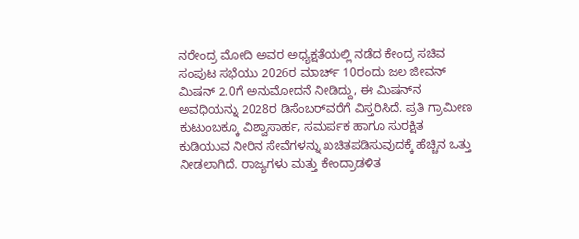ನರೇಂದ್ರ ಮೋದಿ ಅವರ ಅಧ್ಯಕ್ಷತೆಯಲ್ಲಿ ನಡೆದ ಕೇಂದ್ರ ಸಚಿವ ಸಂಪುಟ ಸಭೆಯು 2026ರ ಮಾರ್ಚ್‌ 10ರಂದು ಜಲ ಜೀವನ್ ಮಿಷನ್ 2.0ಗೆ ಅನುಮೋದನೆ ನೀಡಿದ್ದು, ಈ ಮಿಷನ್‌ನ ಅವಧಿಯನ್ನು 2028ರ ಡಿಸೆಂಬರ್‌ವರೆಗೆ ವಿಸ್ತರಿಸಿದೆ. ಪ್ರತಿ ಗ್ರಾಮೀಣ ಕುಟುಂಬಕ್ಕೂ ವಿಶ್ವಾಸಾರ್ಹ, ಸಮರ್ಪಕ ಹಾಗೂ ಸುರಕ್ಷಿತ ಕುಡಿಯುವ ನೀರಿನ ಸೇವೆಗಳನ್ನು ಖಚಿತಪಡಿಸುವುದಕ್ಕೆ ಹೆಚ್ಚಿನ ಒತ್ತು ನೀಡಲಾಗಿದೆ. ರಾಜ್ಯಗಳು ಮತ್ತು ಕೇಂದ್ರಾಡಳಿತ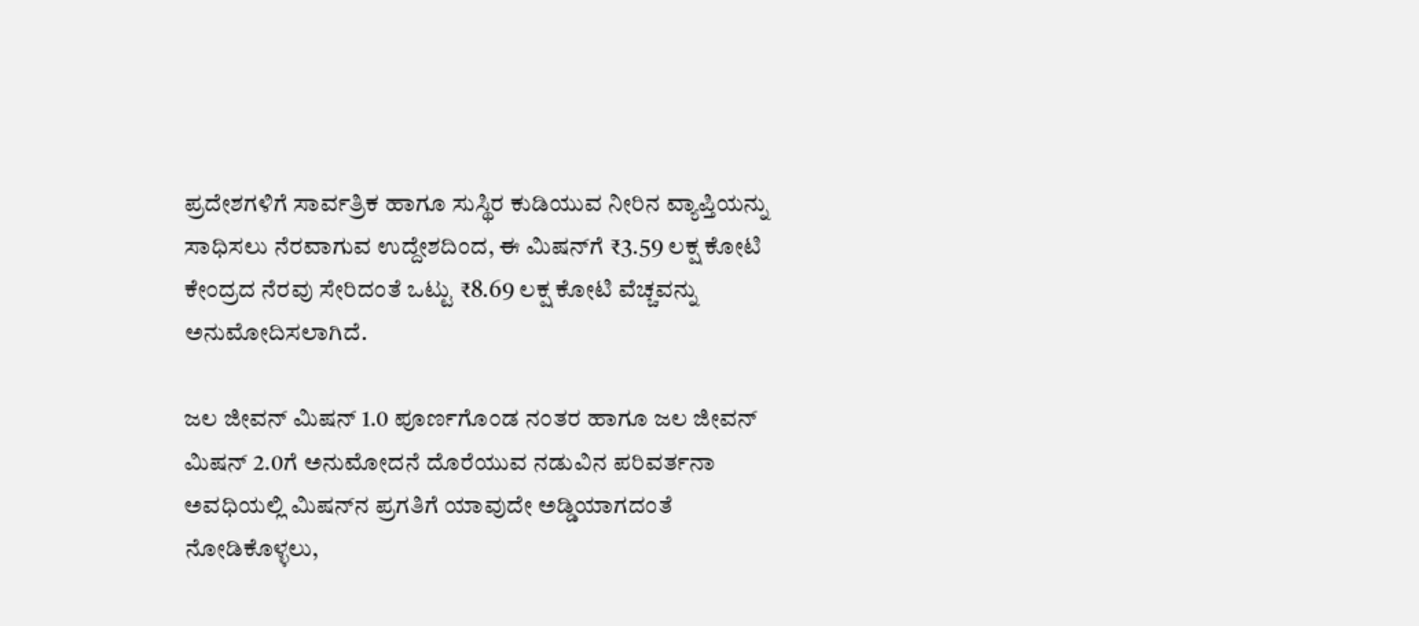ಪ್ರದೇಶಗಳಿಗೆ ಸಾರ್ವತ್ರಿಕ ಹಾಗೂ ಸುಸ್ಥಿರ ಕುಡಿಯುವ ನೀರಿನ ವ್ಯಾಪ್ತಿಯನ್ನು ಸಾಧಿಸಲು ನೆರವಾಗುವ ಉದ್ದೇಶದಿಂದ, ಈ ಮಿಷನ್‌ಗೆ ₹3.59 ಲಕ್ಷ ಕೋಟಿ ಕೇಂದ್ರದ ನೆರವು ಸೇರಿದಂತೆ ಒಟ್ಟು ₹8.69 ಲಕ್ಷ ಕೋಟಿ ವೆಚ್ಚವನ್ನು ಅನುಮೋದಿಸಲಾಗಿದೆ.

ಜಲ ಜೀವನ್ ಮಿಷನ್ 1.0 ಪೂರ್ಣಗೊಂಡ ನಂತರ ಹಾಗೂ ಜಲ ಜೀವನ್ ಮಿಷನ್ 2.0ಗೆ ಅನುಮೋದನೆ ದೊರೆಯುವ ನಡುವಿನ ಪರಿವರ್ತನಾ ಅವಧಿಯಲ್ಲಿ ಮಿಷನ್‌ನ ಪ್ರಗತಿಗೆ ಯಾವುದೇ ಅಡ್ಡಿಯಾಗದಂತೆ ನೋಡಿಕೊಳ್ಳಲು,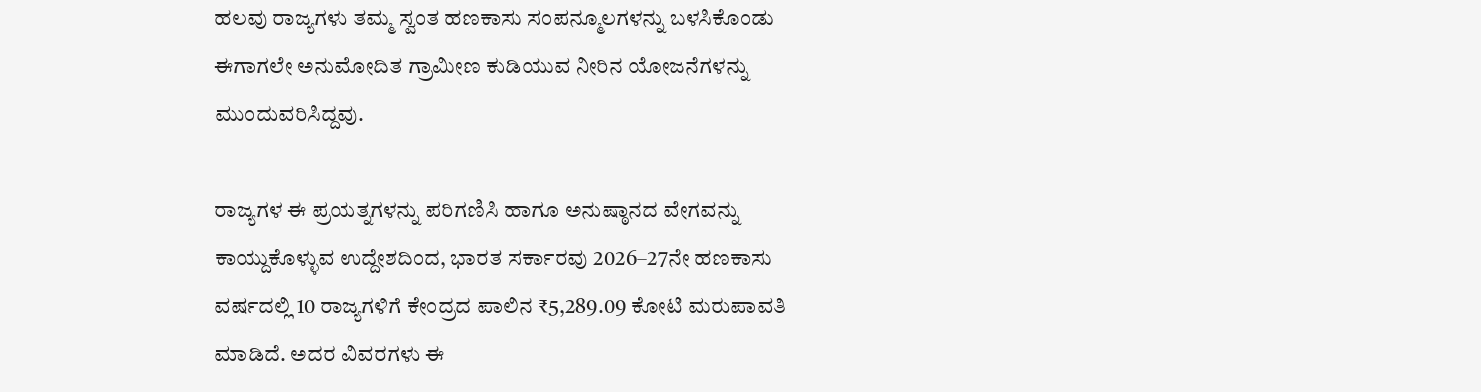ಹಲವು ರಾಜ್ಯಗಳು ತಮ್ಮ ಸ್ವಂತ ಹಣಕಾಸು ಸಂಪನ್ಮೂಲಗಳನ್ನು ಬಳಸಿಕೊಂಡು ಈಗಾಗಲೇ ಅನುಮೋದಿತ ಗ್ರಾಮೀಣ ಕುಡಿಯುವ ನೀರಿನ ಯೋಜನೆಗಳನ್ನು ಮುಂದುವರಿಸಿದ್ದವು.

ರಾಜ್ಯಗಳ ಈ ಪ್ರಯತ್ನಗಳನ್ನು ಪರಿಗಣಿಸಿ ಹಾಗೂ ಅನುಷ್ಠಾನದ ವೇಗವನ್ನು ಕಾಯ್ದುಕೊಳ್ಳುವ ಉದ್ದೇಶದಿಂದ, ಭಾರತ ಸರ್ಕಾರವು 2026–27ನೇ ಹಣಕಾಸು ವರ್ಷದಲ್ಲಿ 10 ರಾಜ್ಯಗಳಿಗೆ ಕೇಂದ್ರದ ಪಾಲಿನ ₹5,289.09 ಕೋಟಿ ಮರುಪಾವತಿ ಮಾಡಿದೆ. ಅದರ ವಿವರಗಳು ಈ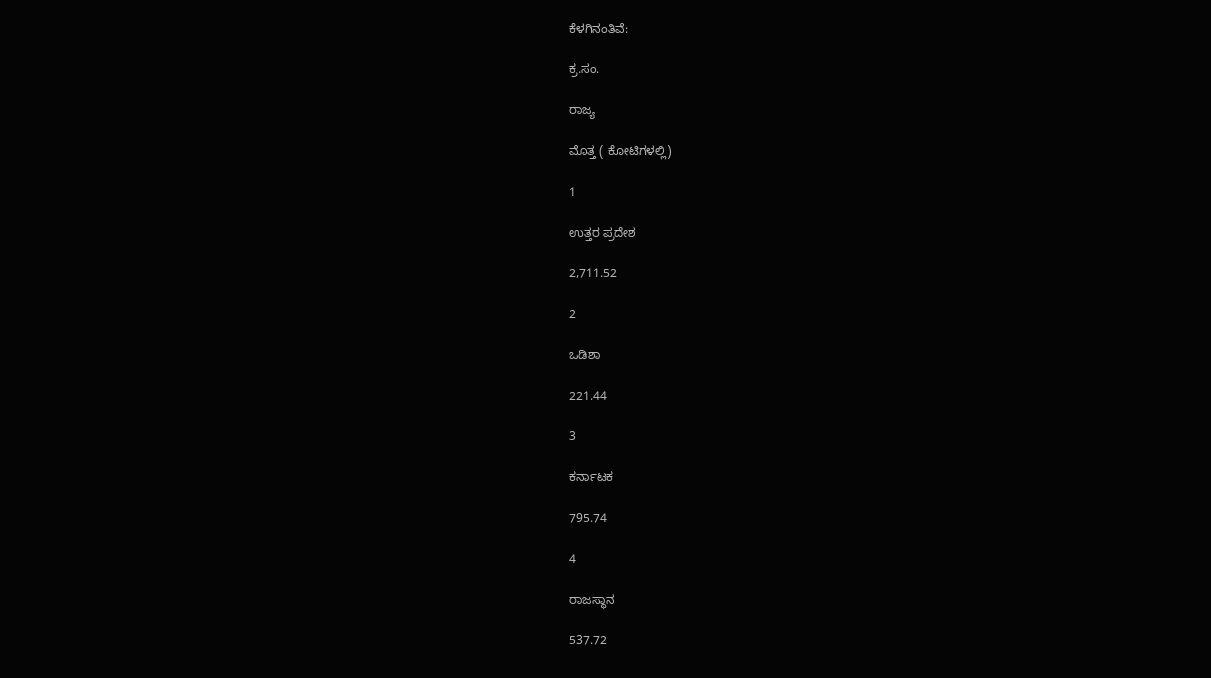ಕೆಳಗಿನಂತಿವೆ:

ಕ್ರ.ಸಂ.

ರಾಜ್ಯ

ಮೊತ್ತ ( ಕೋಟಿಗಳಲ್ಲಿ)

1

ಉತ್ತರ ಪ್ರದೇಶ

2,711.52

2

ಒಡಿಶಾ

221.44

3

ಕರ್ನಾಟಕ

795.74

4

ರಾಜಸ್ಥಾನ

537.72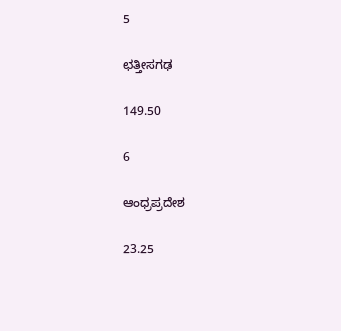5

ಛತ್ತೀಸಗಢ

149.50

6

ಆಂಧ್ರಪ್ರದೇಶ

23.25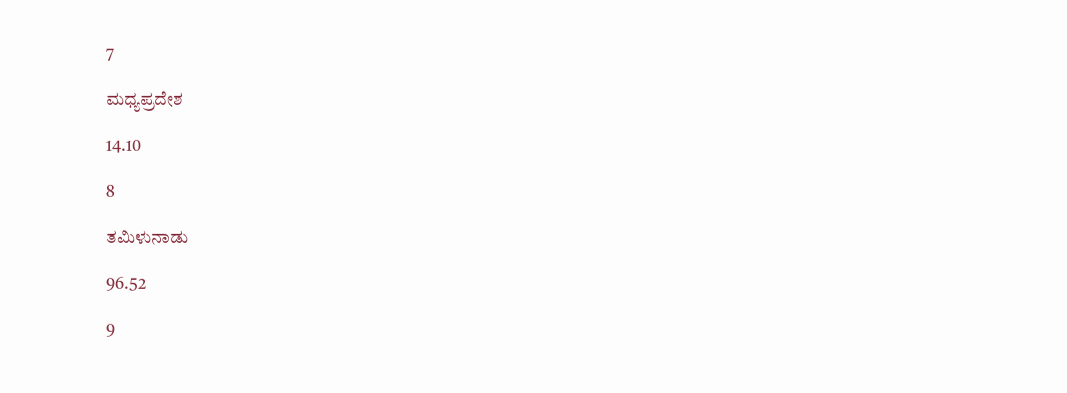7

ಮಧ್ಯಪ್ರದೇಶ

14.10

8

ತಮಿಳುನಾಡು

96.52

9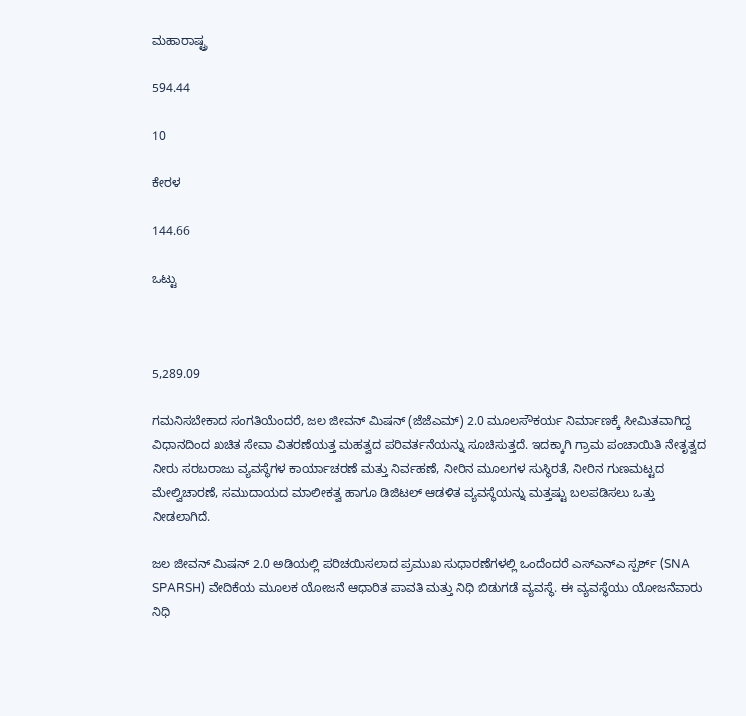ಮಹಾರಾಷ್ಟ್ರ

594.44

10

ಕೇರಳ

144.66

ಒಟ್ಟು



5,289.09

ಗಮನಿಸಬೇಕಾದ ಸಂಗತಿಯೆಂದರೆ, ಜಲ ಜೀವನ್ ಮಿಷನ್ (ಜೆಜೆಎಮ್) 2.0 ಮೂಲಸೌಕರ್ಯ ನಿರ್ಮಾಣಕ್ಕೆ ಸೀಮಿತವಾಗಿದ್ದ ವಿಧಾನದಿಂದ ಖಚಿತ ಸೇವಾ ವಿತರಣೆಯತ್ತ ಮಹತ್ವದ ಪರಿವರ್ತನೆಯನ್ನು ಸೂಚಿಸುತ್ತದೆ. ಇದಕ್ಕಾಗಿ ಗ್ರಾಮ ಪಂಚಾಯಿತಿ ನೇತೃತ್ವದ ನೀರು ಸರಬರಾಜು ವ್ಯವಸ್ಥೆಗಳ ಕಾರ್ಯಾಚರಣೆ ಮತ್ತು ನಿರ್ವಹಣೆ, ನೀರಿನ ಮೂಲಗಳ ಸುಸ್ಥಿರತೆ, ನೀರಿನ ಗುಣಮಟ್ಟದ ಮೇಲ್ವಿಚಾರಣೆ, ಸಮುದಾಯದ ಮಾಲೀಕತ್ವ ಹಾಗೂ ಡಿಜಿಟಲ್ ಆಡಳಿತ ವ್ಯವಸ್ಥೆಯನ್ನು ಮತ್ತಷ್ಟು ಬಲಪಡಿಸಲು ಒತ್ತು ನೀಡಲಾಗಿದೆ.

ಜಲ ಜೀವನ್ ಮಿಷನ್ 2.0 ಅಡಿಯಲ್ಲಿ ಪರಿಚಯಿಸಲಾದ ಪ್ರಮುಖ ಸುಧಾರಣೆಗಳಲ್ಲಿ ಒಂದೆಂದರೆ ಎಸ್‌ಎನ್‌ಎ ಸ್ಪರ್ಶ್ (SNA SPARSH) ವೇದಿಕೆಯ ಮೂಲಕ ಯೋಜನೆ ಆಧಾರಿತ ಪಾವತಿ ಮತ್ತು ನಿಧಿ ಬಿಡುಗಡೆ ವ್ಯವಸ್ಥೆ. ಈ ವ್ಯವಸ್ಥೆಯು ಯೋಜನೆವಾರು ನಿಧಿ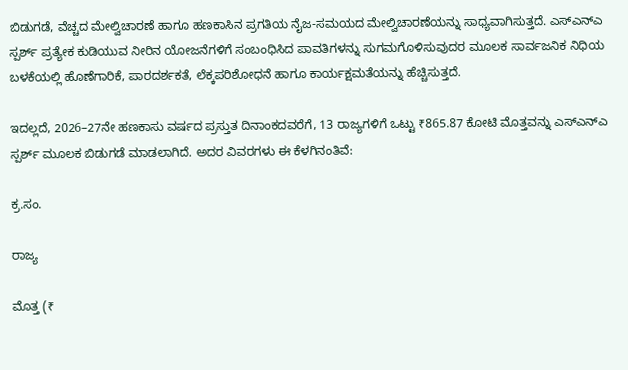ಬಿಡುಗಡೆ, ವೆಚ್ಚದ ಮೇಲ್ವಿಚಾರಣೆ ಹಾಗೂ ಹಣಕಾಸಿನ ಪ್ರಗತಿಯ ನೈಜ-ಸಮಯದ ಮೇಲ್ವಿಚಾರಣೆಯನ್ನು ಸಾಧ್ಯವಾಗಿಸುತ್ತದೆ. ಎಸ್‌ಎನ್‌ಎ ಸ್ಪರ್ಶ್ ಪ್ರತ್ಯೇಕ ಕುಡಿಯುವ ನೀರಿನ ಯೋಜನೆಗಳಿಗೆ ಸಂಬಂಧಿಸಿದ ಪಾವತಿಗಳನ್ನು ಸುಗಮಗೊಳಿಸುವುದರ ಮೂಲಕ ಸಾರ್ವಜನಿಕ ನಿಧಿಯ ಬಳಕೆಯಲ್ಲಿ ಹೊಣೆಗಾರಿಕೆ, ಪಾರದರ್ಶಕತೆ, ಲೆಕ್ಕಪರಿಶೋಧನೆ ಹಾಗೂ ಕಾರ್ಯಕ್ಷಮತೆಯನ್ನು ಹೆಚ್ಚಿಸುತ್ತದೆ.

ಇದಲ್ಲದೆ, 2026–27ನೇ ಹಣಕಾಸು ವರ್ಷದ ಪ್ರಸ್ತುತ ದಿನಾಂಕದವರೆಗೆ, 13 ರಾಜ್ಯಗಳಿಗೆ ಒಟ್ಟು ₹865.87 ಕೋಟಿ ಮೊತ್ತವನ್ನು ಎಸ್‌ಎನ್‌ಎ ಸ್ಪರ್ಶ್ ಮೂಲಕ ಬಿಡುಗಡೆ ಮಾಡಲಾಗಿದೆ. ಅದರ ವಿವರಗಳು ಈ ಕೆಳಗಿನಂತಿವೆ:

ಕ್ರ.ಸಂ.

ರಾಜ್ಯ

ಮೊತ್ತ (₹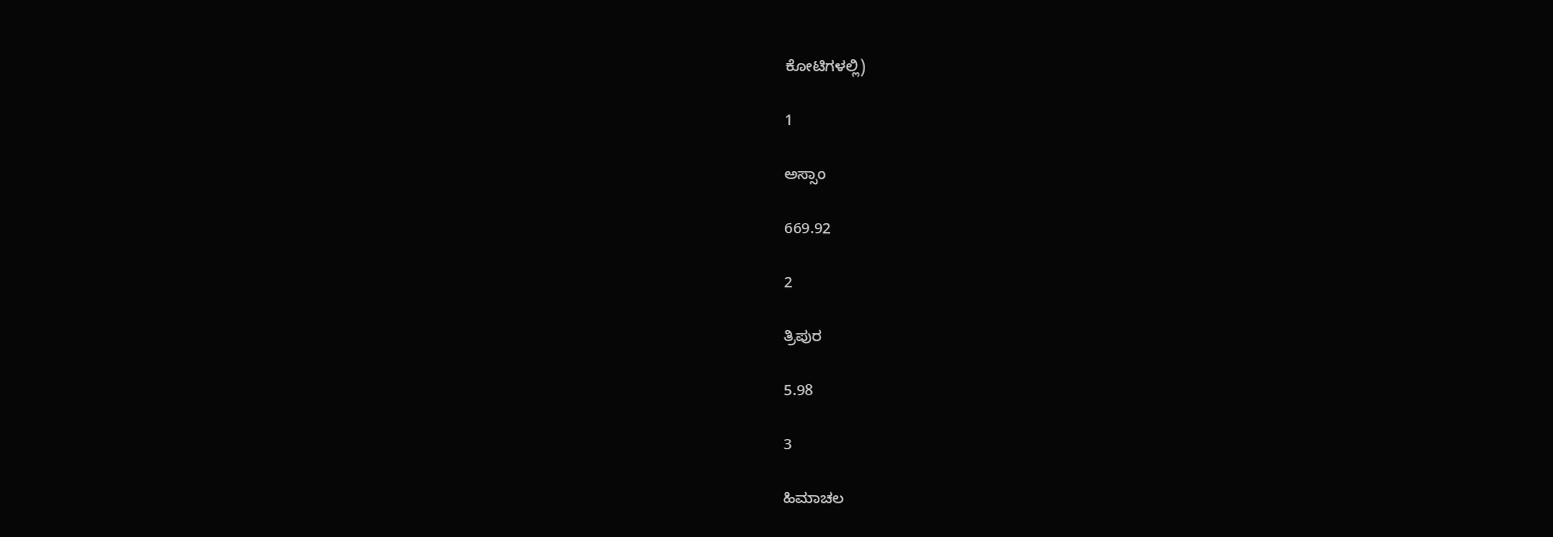ಕೋಟಿಗಳಲ್ಲಿ)

1

ಅಸ್ಸಾಂ

669.92

2

ತ್ರಿಪುರ

5.98

3

ಹಿಮಾಚಲ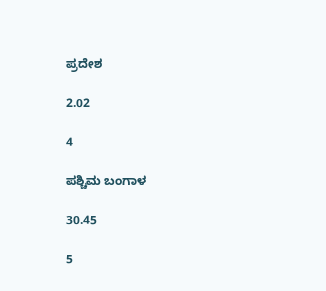ಪ್ರದೇಶ

2.02

4

ಪಶ್ಚಿಮ ಬಂಗಾಳ

30.45

5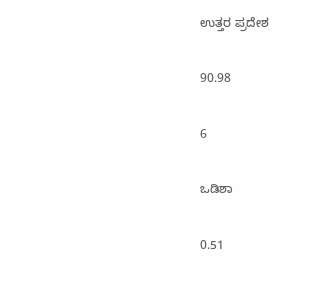ಉತ್ತರ ಪ್ರದೇಶ

90.98

6

ಒಡಿಶಾ

0.51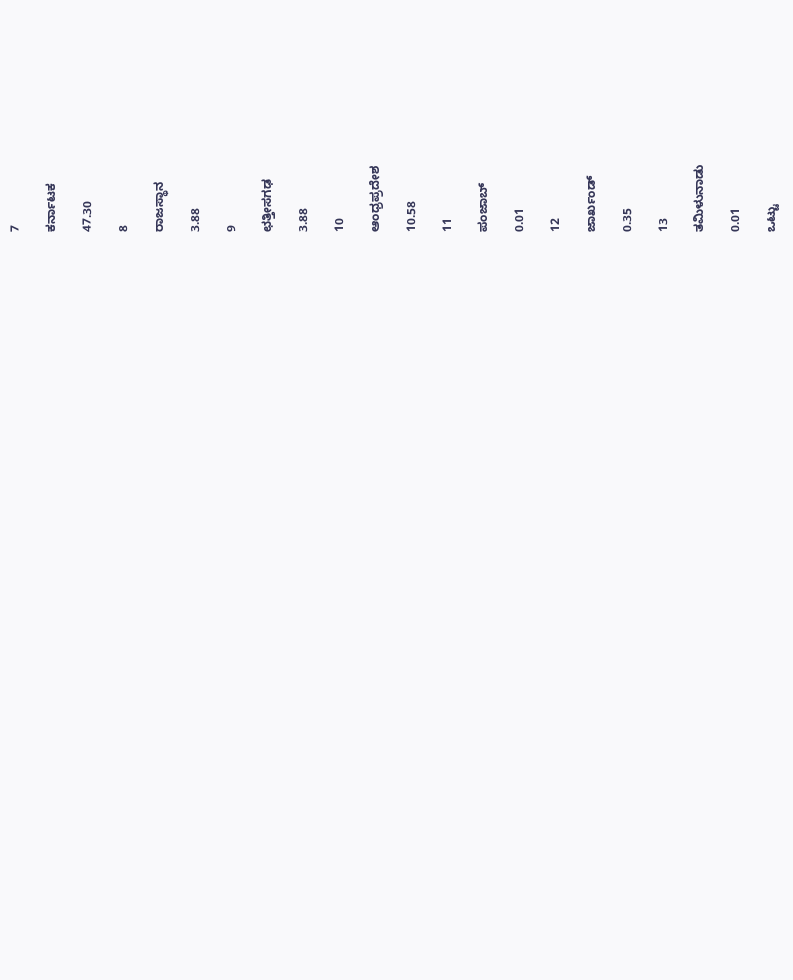7

ಕರ್ನಾಟಕ

47.30

8

ರಾಜಸ್ಥಾನ

3.88

9

ಛತ್ತೀಸಗಢ

3.88

10

ಆಂಧ್ರಪ್ರದೇಶ

10.58

11

ಪಂಜಾಬ್

0.01

12

ಜಾರ್ಖಂಡ್

0.35

13

ತಮಿಳುನಾಡು

0.01

ಒಟ್ಟು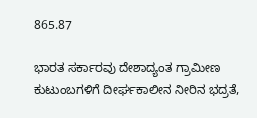865.87

ಭಾರತ ಸರ್ಕಾರವು ದೇಶಾದ್ಯಂತ ಗ್ರಾಮೀಣ ಕುಟುಂಬಗಳಿಗೆ ದೀರ್ಘಕಾಲೀನ ನೀರಿನ ಭದ್ರತೆ,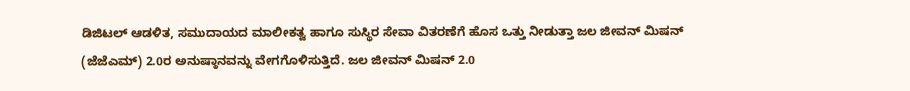ಡಿಜಿಟಲ್ ಆಡಳಿತ, ಸಮುದಾಯದ ಮಾಲೀಕತ್ವ ಹಾಗೂ ಸುಸ್ಥಿರ ಸೇವಾ ವಿತರಣೆಗೆ ಹೊಸ ಒತ್ತು ನೀಡುತ್ತಾ ಜಲ ಜೀವನ್ ಮಿಷನ್ (ಜೆಜೆಎಮ್) 2.0ರ ಅನುಷ್ಠಾನವನ್ನು ವೇಗಗೊಳಿಸುತ್ತಿದೆ. ಜಲ ಜೀವನ್ ಮಿಷನ್ 2.0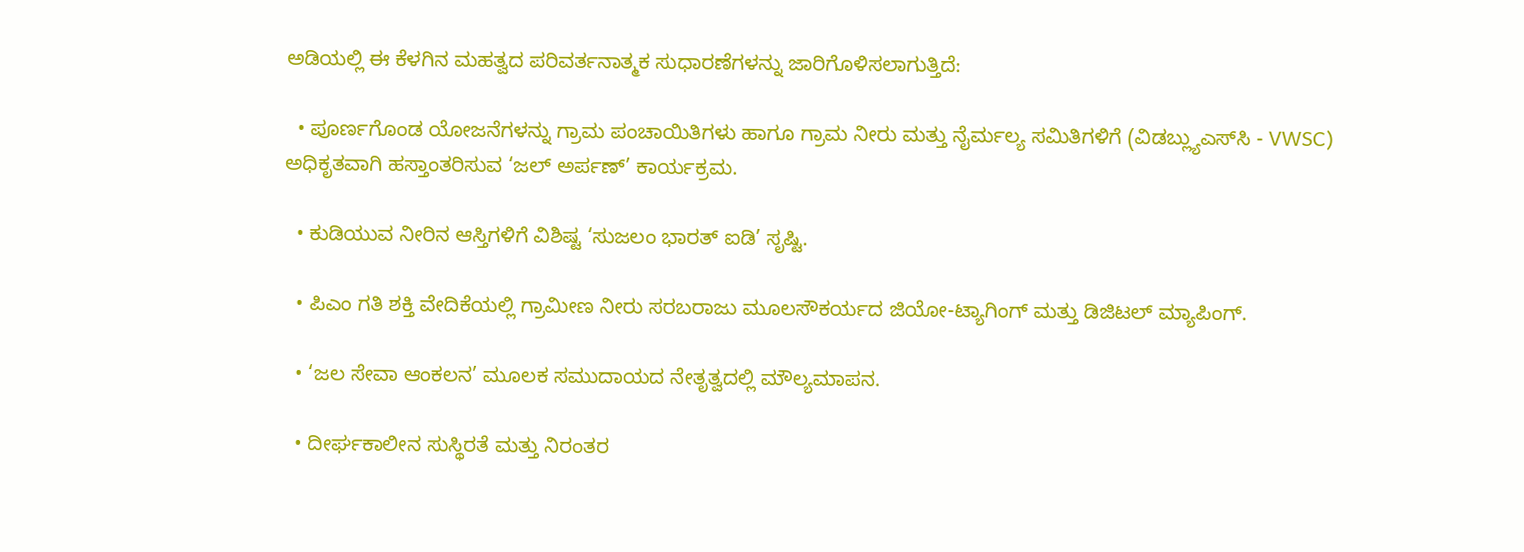ಅಡಿಯಲ್ಲಿ ಈ ಕೆಳಗಿನ ಮಹತ್ವದ ಪರಿವರ್ತನಾತ್ಮಕ ಸುಧಾರಣೆಗಳನ್ನು ಜಾರಿಗೊಳಿಸಲಾಗುತ್ತಿದೆ:

  • ಪೂರ್ಣಗೊಂಡ ಯೋಜನೆಗಳನ್ನು ಗ್ರಾಮ ಪಂಚಾಯಿತಿಗಳು ಹಾಗೂ ಗ್ರಾಮ ನೀರು ಮತ್ತು ನೈರ್ಮಲ್ಯ ಸಮಿತಿಗಳಿಗೆ (ವಿಡಬ್ಲ್ಯುಎಸ್‌ಸಿ - VWSC) ಅಧಿಕೃತವಾಗಿ ಹಸ್ತಾಂತರಿಸುವ ‘ಜಲ್ ಅರ್ಪಣ್’ ಕಾರ್ಯಕ್ರಮ.

  • ಕುಡಿಯುವ ನೀರಿನ ಆಸ್ತಿಗಳಿಗೆ ವಿಶಿಷ್ಟ ‘ಸುಜಲಂ ಭಾರತ್ ಐಡಿ’ ಸೃಷ್ಟಿ.

  • ಪಿಎಂ ಗತಿ ಶಕ್ತಿ ವೇದಿಕೆಯಲ್ಲಿ ಗ್ರಾಮೀಣ ನೀರು ಸರಬರಾಜು ಮೂಲಸೌಕರ್ಯದ ಜಿಯೋ-ಟ್ಯಾಗಿಂಗ್ ಮತ್ತು ಡಿಜಿಟಲ್ ಮ್ಯಾಪಿಂಗ್.

  • ‘ಜಲ ಸೇವಾ ಆಂಕಲನ’ ಮೂಲಕ ಸಮುದಾಯದ ನೇತೃತ್ವದಲ್ಲಿ ಮೌಲ್ಯಮಾಪನ.

  • ದೀರ್ಘಕಾಲೀನ ಸುಸ್ಥಿರತೆ ಮತ್ತು ನಿರಂತರ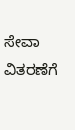ಸೇವಾ ವಿತರಣೆಗೆ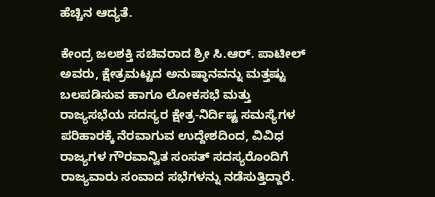ಹೆಚ್ಚಿನ ಆದ್ಯತೆ.

ಕೇಂದ್ರ ಜಲಶಕ್ತಿ ಸಚಿವರಾದ ಶ್ರೀ ಸಿ.ಆರ್. ಪಾಟೀಲ್ ಅವರು, ಕ್ಷೇತ್ರಮಟ್ಟದ ಅನುಷ್ಠಾನವನ್ನು ಮತ್ತಷ್ಟು ಬಲಪಡಿಸುವ ಹಾಗೂ ಲೋಕಸಭೆ ಮತ್ತು ರಾಜ್ಯಸಭೆಯ ಸದಸ್ಯರ ಕ್ಷೇತ್ರ-ನಿರ್ದಿಷ್ಟ ಸಮಸ್ಯೆಗಳ ಪರಿಹಾರಕ್ಕೆ ನೆರವಾಗುವ ಉದ್ದೇಶದಿಂದ, ವಿವಿಧ ರಾಜ್ಯಗಳ ಗೌರವಾನ್ವಿತ ಸಂಸತ್ ಸದಸ್ಯರೊಂದಿಗೆ ರಾಜ್ಯವಾರು ಸಂವಾದ ಸಭೆಗಳನ್ನು ನಡೆಸುತ್ತಿದ್ದಾರೆ.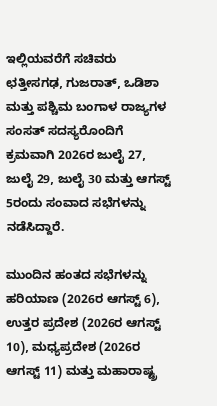ಇಲ್ಲಿಯವರೆಗೆ ಸಚಿವರು ಛತ್ತೀಸಗಢ, ಗುಜರಾತ್, ಒಡಿಶಾ ಮತ್ತು ಪಶ್ಚಿಮ ಬಂಗಾಳ ರಾಜ್ಯಗಳ ಸಂಸತ್ ಸದಸ್ಯರೊಂದಿಗೆ ಕ್ರಮವಾಗಿ 2026ರ ಜುಲೈ 27, ಜುಲೈ 29, ಜುಲೈ 30 ಮತ್ತು ಆಗಸ್ಟ್ 5ರಂದು ಸಂವಾದ ಸಭೆಗಳನ್ನು ನಡೆಸಿದ್ದಾರೆ.

ಮುಂದಿನ ಹಂತದ ಸಭೆಗಳನ್ನು ಹರಿಯಾಣ (2026ರ ಆಗಸ್ಟ್‌ 6), ಉತ್ತರ ಪ್ರದೇಶ (2026ರ ಆಗಸ್ಟ್‌ 10), ಮಧ್ಯಪ್ರದೇಶ (2026ರ ಆಗಸ್ಟ್‌ 11) ಮತ್ತು ಮಹಾರಾಷ್ಟ್ರ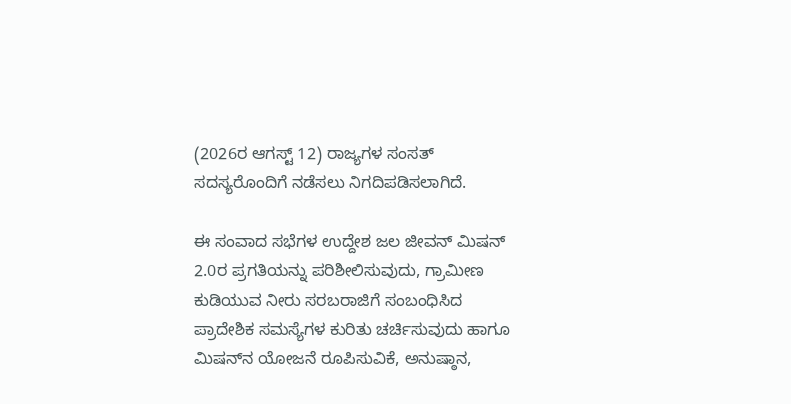(2026ರ ಆಗಸ್ಟ್‌ 12) ರಾಜ್ಯಗಳ ಸಂಸತ್ ಸದಸ್ಯರೊಂದಿಗೆ ನಡೆಸಲು ನಿಗದಿಪಡಿಸಲಾಗಿದೆ.

ಈ ಸಂವಾದ ಸಭೆಗಳ ಉದ್ದೇಶ ಜಲ ಜೀವನ್ ಮಿಷನ್ 2.0ರ ಪ್ರಗತಿಯನ್ನು ಪರಿಶೀಲಿಸುವುದು, ಗ್ರಾಮೀಣ ಕುಡಿಯುವ ನೀರು ಸರಬರಾಜಿಗೆ ಸಂಬಂಧಿಸಿದ ಪ್ರಾದೇಶಿಕ ಸಮಸ್ಯೆಗಳ ಕುರಿತು ಚರ್ಚಿಸುವುದು ಹಾಗೂ ಮಿಷನ್‌ನ ಯೋಜನೆ ರೂಪಿಸುವಿಕೆ, ಅನುಷ್ಠಾನ,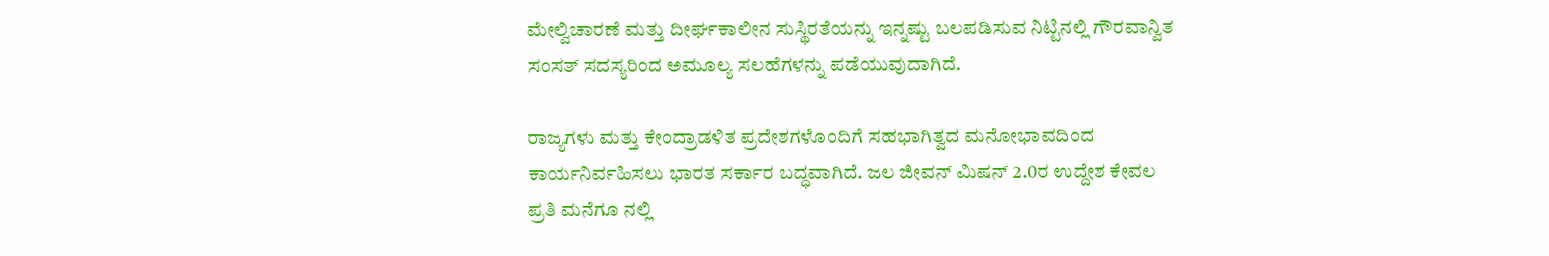ಮೇಲ್ವಿಚಾರಣೆ ಮತ್ತು ದೀರ್ಘಕಾಲೀನ ಸುಸ್ಥಿರತೆಯನ್ನು ಇನ್ನಷ್ಟು ಬಲಪಡಿಸುವ ನಿಟ್ಟಿನಲ್ಲಿ ಗೌರವಾನ್ವಿತ ಸಂಸತ್ ಸದಸ್ಯರಿಂದ ಅಮೂಲ್ಯ ಸಲಹೆಗಳನ್ನು ಪಡೆಯುವುದಾಗಿದೆ.

ರಾಜ್ಯಗಳು ಮತ್ತು ಕೇಂದ್ರಾಡಳಿತ ಪ್ರದೇಶಗಳೊಂದಿಗೆ ಸಹಭಾಗಿತ್ವದ ಮನೋಭಾವದಿಂದ ಕಾರ್ಯನಿರ್ವಹಿಸಲು ಭಾರತ ಸರ್ಕಾರ ಬದ್ಧವಾಗಿದೆ. ಜಲ ಜೀವನ್ ಮಿಷನ್ 2.0ರ ಉದ್ದೇಶ ಕೇವಲ ಪ್ರತಿ ಮನೆಗೂ ನಲ್ಲಿ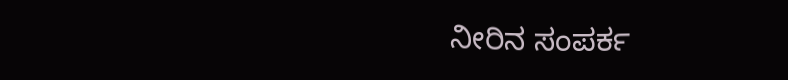ನೀರಿನ ಸಂಪರ್ಕ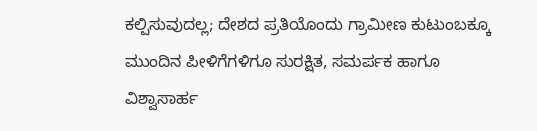ಕಲ್ಪಿಸುವುದಲ್ಲ; ದೇಶದ ಪ್ರತಿಯೊಂದು ಗ್ರಾಮೀಣ ಕುಟುಂಬಕ್ಕೂ ಮುಂದಿನ ಪೀಳಿಗೆಗಳಿಗೂ ಸುರಕ್ಷಿತ, ಸಮರ್ಪಕ ಹಾಗೂ ವಿಶ್ವಾಸಾರ್ಹ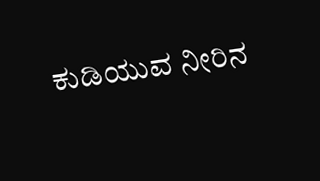ಕುಡಿಯುವ ನೀರಿನ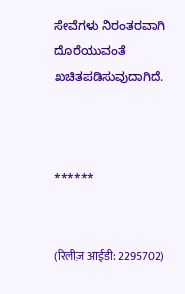ಸೇವೆಗಳು ನಿರಂತರವಾಗಿ ದೊರೆಯುವಂತೆ ಖಚಿತಪಡಿಸುವುದಾಗಿದೆ.



******


(रिलीज़ आईडी: 2295702)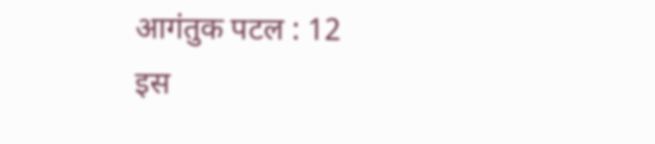आगंतुक पटल : 12
इस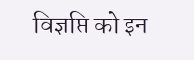विज्ञप्ति को इन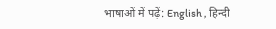भाषाओं में पढ़ें: English , हिन्दी